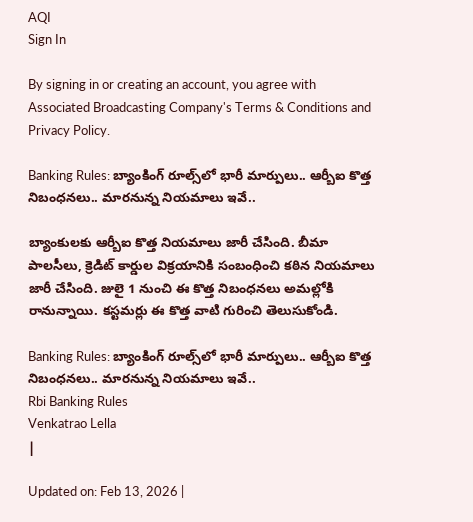AQI
Sign In

By signing in or creating an account, you agree with Associated Broadcasting Company's Terms & Conditions and Privacy Policy.

Banking Rules: బ్యాంకింగ్ రూల్స్‌లో భారీ మార్పులు.. ఆర్బీఐ కొత్త నిబంధనలు.. మారనున్న నియమాలు ఇవే..

బ్యాంకులకు ఆర్బీఐ కొత్త నియమాలు జారీ చేసింది. బీమా పాలసీలు, క్రెడిట్ కార్డుల విక్రయానికి సంబంధించి కఠిన నియమాలు జారీ చేసింది. జులై 1 నుంచి ఈ కొత్త నిబంధనలు అమల్లోకి రానున్నాయి. కస్టమర్లు ఈ కొత్త వాటి గురించి తెలుసుకోండి.

Banking Rules: బ్యాంకింగ్ రూల్స్‌లో భారీ మార్పులు.. ఆర్బీఐ కొత్త నిబంధనలు.. మారనున్న నియమాలు ఇవే..
Rbi Banking Rules
Venkatrao Lella
|

Updated on: Feb 13, 2026 |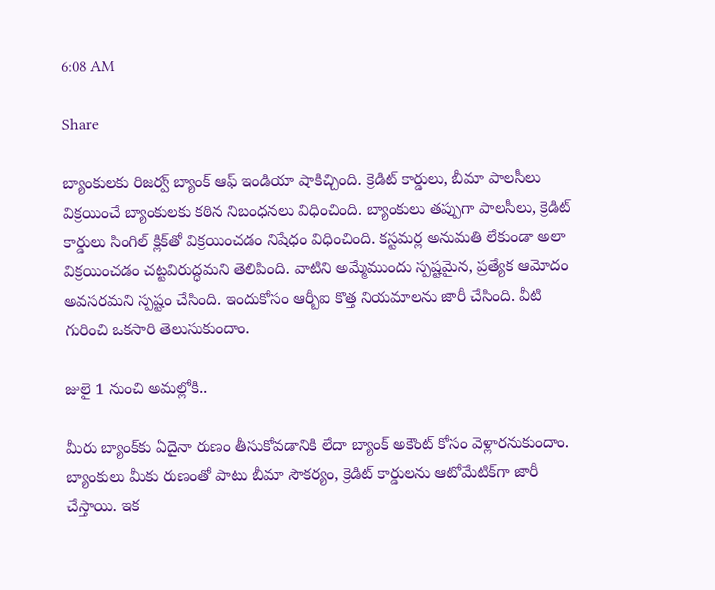6:08 AM

Share

బ్యాంకులకు రిజర్వ్ బ్యాంక్ ఆఫ్ ఇండియా షాకిచ్చింది. క్రెడిట్ కార్డులు, బీమా పాలసీలు విక్రయించే బ్యాంకులకు కఠిన నిబంధనలు విధించింది. బ్యాంకులు తప్పుగా పాలసీలు, క్రెడిట్ కార్డులు సింగిల్ క్లిక్‌తో విక్రయించడం నిషేధం విధించింది. కస్టమర్ల అనుమతి లేకుండా అలా విక్రయించడం చట్టవిరుద్ధమని తెలిపింది. వాటిని అమ్మేముందు స్పష్టమైన, ప్రత్యేక ఆమోదం అవసరమని స్పష్టం చేసింది. ఇందుకోసం ఆర్బీఐ కొత్త నియమాలను జారీ చేసింది. వీటి గురించి ఒకసారి తెలుసుకుందాం.

జులై 1 నుంచి అమల్లోకి..

మీరు బ్యాంక్‌కు ఏదైనా రుణం తీసుకోవడానికి లేదా బ్యాంక్ అకౌంట్ కోసం వెళ్లారనుకుందాం. బ్యాంకులు మీకు రుణంతో పాటు బీమా సౌకర్యం, క్రెడిట్ కార్డులను ఆటోమేటిక్‌గా జారీ చేస్తాయి. ఇక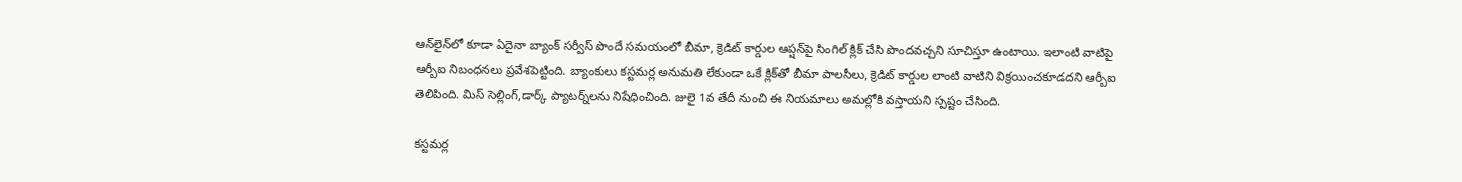ఆన్‌లైన్‌లో కూడా ఏదైనా బ్యాంక్ సర్వీస్ పొందే సమయంలో బీమా, క్రెడిట్ కార్డుల ఆప్షన్‌పై సింగిల్ క్లిక్ చేసి పొందవచ్చని సూచిస్తూ ఉంటాయి. ఇలాంటి వాటిపై ఆర్బీఐ నిబంధనలు ప్రవేశపెట్టింది. బ్యాంకులు కస్టమర్ల అనుమతి లేకుండా ఒకే క్లిక్‌తో బీమా పాలసీలు, క్రెడిట్ కార్డుల లాంటి వాటిని విక్రయించకూడదని ఆర్బీఐ తెలిపింది. మిస్ సెల్లింగ్,డార్క్ ప్యాటర్న్‌లను నిషేధించింది. జులై 1వ తేదీ నుంచి ఈ నియమాలు అమల్లోకి వస్తాయని స్పష్టం చేసింది.

కస్టమర్ల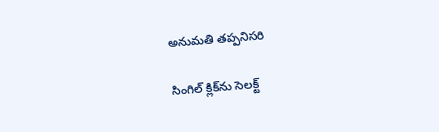అనుమతి తప్పనిసరి

సింగిల్ క్లిక్‌ను సెలక్ట్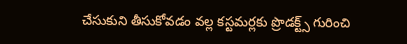చేసుకుని తీసుకోవడం వల్ల కస్టమర్లకు ప్రొడక్ట్స్ గురించి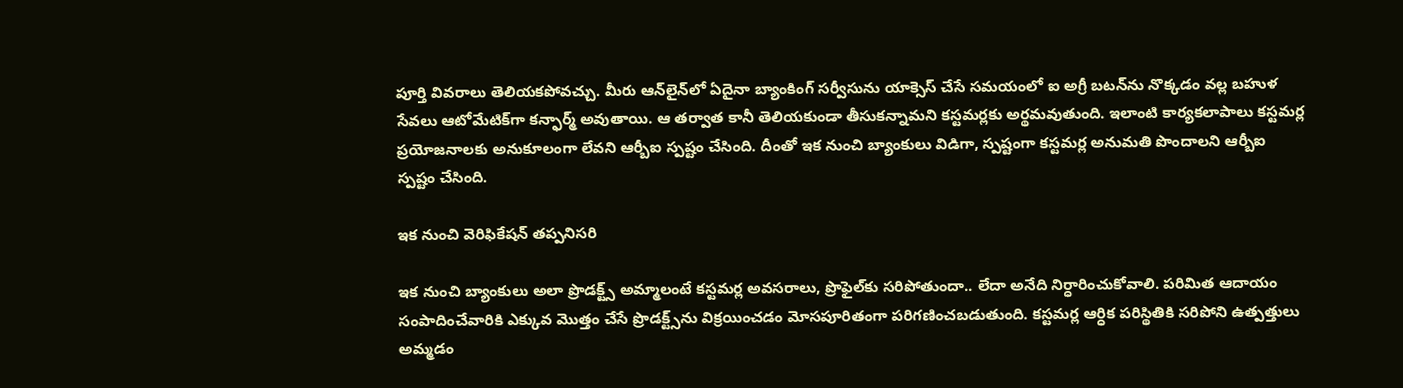పూర్తి వివరాలు తెలియకపోవచ్చు. మీరు ఆన్‌లైన్‌లో ఏదైనా బ్యాంకింగ్ సర్వీసును యాక్సెస్ చేసే సమయంలో ఐ అగ్రీ బటన్‌ను నొక్కడం వల్ల బహుళ సేవలు ఆటోమేటిక్‌గా కన్ఫార్మ్ అవుతాయి. ఆ తర్వాత కానీ తెలియకుండా తీసుకన్నామని కస్టమర్లకు అర్థమవుతుంది. ఇలాంటి కార్యకలాపాలు కస్టమర్ల ప్రయోజనాలకు అనుకూలంగా లేవని ఆర్బీఐ స్పష్టం చేసింది. దీంతో ఇక నుంచి బ్యాంకులు విడిగా, స్పష్టంగా కస్టమర్ల అనుమతి పొందాలని ఆర్బీఐ స్పష్టం చేసింది.

ఇక నుంచి వెరిఫికేషన్ తప్పనిసరి

ఇక నుంచి బ్యాంకులు అలా ప్రొడక్ట్స్ అమ్మాలంటే కస్టమర్ల అవసరాలు, ప్రొఫైల్‌కు సరిపోతుందా.. లేదా అనేది నిర్ధారించుకోవాలి. పరిమిత ఆదాయం సంపాదించేవారికి ఎక్కువ మొత్తం చేసే ప్రొడక్ట్స్‌ను విక్రయించడం మోసపూరితంగా పరిగణించబడుతుంది. కస్టమర్ల ఆర్ధిక పరిస్థితికి సరిపోని ఉత్పత్తులు అమ్మడం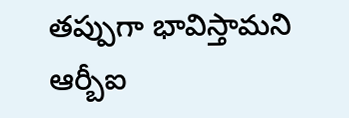తప్పుగా భావిస్తామని ఆర్బీఐ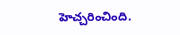హెచ్చరించింది.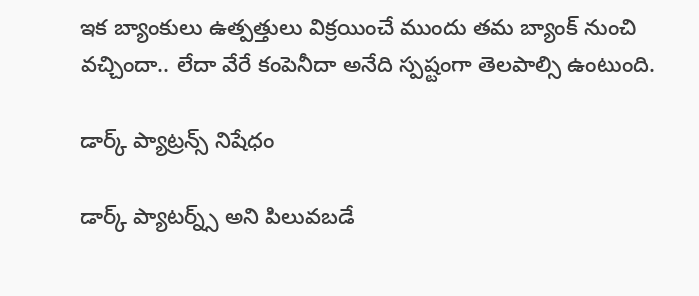ఇక బ్యాంకులు ఉత్పత్తులు విక్రయించే ముందు తమ బ్యాంక్ నుంచి వచ్చిందా.. లేదా వేరే కంపెనీదా అనేది స్పష్టంగా తెలపాల్సి ఉంటుంది.

డార్క్ ప్యాట్రన్స్ నిషేధం

డార్క్ ప్యాటర్న్స్ అని పిలువబడే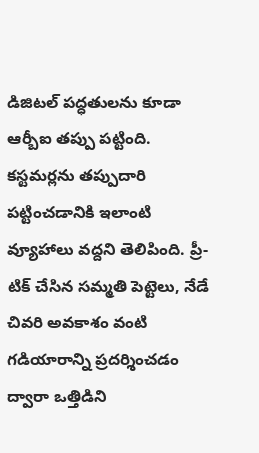డిజిటల్ పద్ధతులను కూడా ఆర్బీఐ తప్పు పట్టింది. కస్టమర్లను తప్పుదారి పట్టించడానికి ఇలాంటి వ్యూహాలు వద్దని తెలిపింది. ప్రీ-టిక్ చేసిన సమ్మతి పెట్టెలు, నేడే చివరి అవకాశం వంటి గడియారాన్ని ప్రదర్శించడం ద్వారా ఒత్తిడిని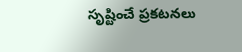సృష్టించే ప్రకటనలు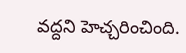వద్దని హెచ్చరించింది.